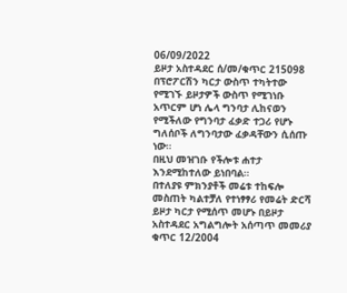06/09/2022
ይዞታ አስተዳደር ሰ/መ/ቁጥር 215098
በፕሮፖርሽን ካርታ ውስጥ ተካትተው የሚገኙ ይዞታዎች ውስጥ የሚገነቡ አጥርም ሆነ ሌላ ግንባታ ሊከናወን የሚችለው የግንባታ ፈቃድ ተጋሪ የሆኑ ግለሰቦች ለግንባታው ፈቃዳቸውን ሲሰጡ ነው።
በዚህ መዝገቡ የችሎቱ ሐተታ እንደሚከተለው ይነበባል።
በተለያዩ ምክንያቶች መሬቱ ተከፍሎ መስጠት ካልተቻለ የተነፃፃሪ የመሬት ድርሻ ይዞታ ካርታ የሚሰጥ መሆኑ በይዞታ አስተዳደር አግልግሎት አሰጣጥ መመሪያ ቁጥር 12/2004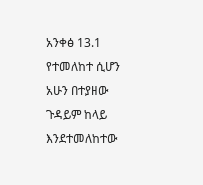አንቀፅ 13.1 የተመለከተ ሲሆን አሁን በተያዘው ጉዳይም ከላይ እንደተመለከተው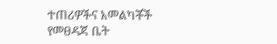ተጠሪዎችና አመልካቾች የመፀዳጃ ቤት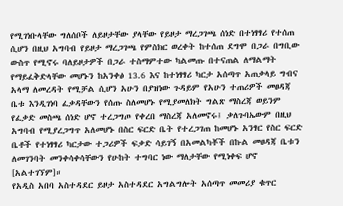የሚገነቡላቸው ግለሰቦች ለይዞታቸው ያላቸው የይዞታ ማረጋገጫ ሰነድ በተነፃፃሪ የተሰጠ ሲሆን በዚህ አግባብ የይዞታ ማረጋገጫ የምስክር ወረቀት ከተሰጠ ደግሞ በጋራ በግቢው ውስጥ የሚኖሩ ባለይዞታዎች በጋራ ተስማምተው ካልመጡ በተናጠል ለማልማት የማይፈቅድላቸው መሆኑን ከአንቀፅ 13.6 እና ከተነፃፃሪ ካርታ አሰጣጥ አጠቃላይ ግብና አላማ ለመረዳት የሚቻል ሲሆን አሁን በያዝነው ጉዳይም የአሁን ተጠሪዎች መፀዳጃ ቤቱ እንዲገነባ ፈቃዳቸውን የሰጡ ስለመሆኑ የሚያመለክት ግልጽ ማስረጃ ወይንም የፈቃድ መስጫ ሰነድ ሆኖ ተረጋግጦ የቀረበ ማስረጃ አለመኖሩ፤ ቃለጉባኤውም በዚህ አግባብ የሚያረጋግጥ አለመሆኑ በስር ፍርድ ቤት የተረጋገጠ ከመሆኑ አንፃር የስር ፍርድ ቤቶች የተነፃፃሪ ካርታው ተጋሪዎች ፍቃድ ሳይገኝ በአመልካቾች በኩል መፀዳጃ ቤቱን ለመገንባት መንቀሳቀሳቸውን የሁከት ተግባር ነው ማለታቸው የሚነቀፍ ሆኖ [አልተገኘም]።
የአዲስ አበባ አስተዳደር ይዞታ አስተዳደር አግልግሎት አሰጣጥ መመሪያ ቁጥር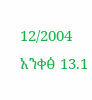12/2004 አንቀፅ 13.1